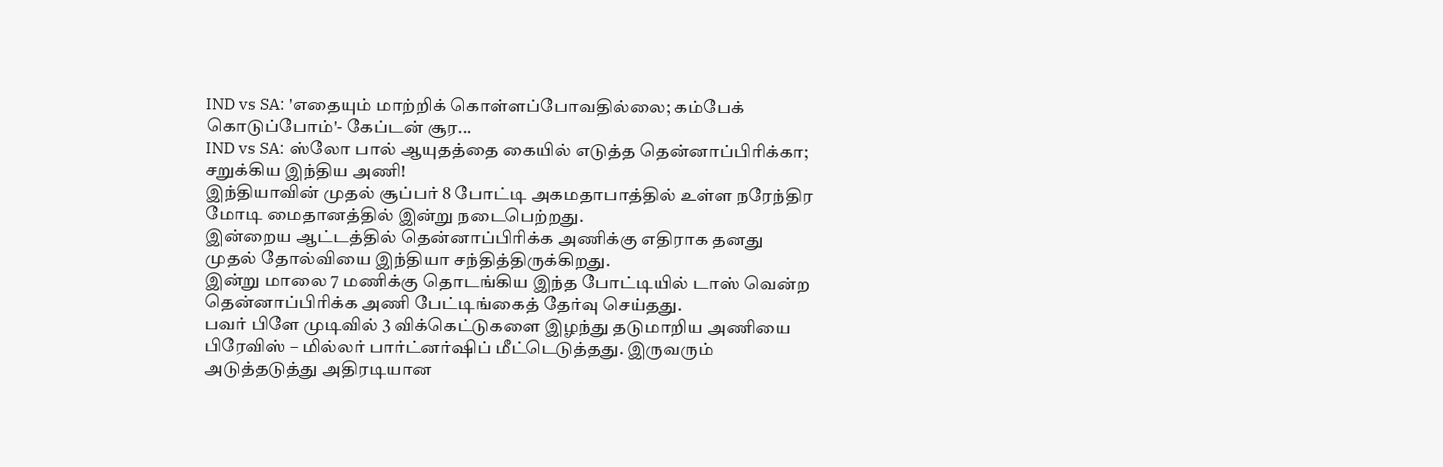IND vs SA: 'எதையும் மாற்றிக் கொள்ளப்போவதில்லை; கம்பேக் கொடுப்போம்'- கேப்டன் சூர...
IND vs SA: ஸ்லோ பால் ஆயுதத்தை கையில் எடுத்த தென்னாப்பிரிக்கா; சறுக்கிய இந்திய அணி!
இந்தியாவின் முதல் சூப்பர் 8 போட்டி அகமதாபாத்தில் உள்ள நரேந்திர மோடி மைதானத்தில் இன்று நடைபெற்றது.
இன்றைய ஆட்டத்தில் தென்னாப்பிரிக்க அணிக்கு எதிராக தனது முதல் தோல்வியை இந்தியா சந்தித்திருக்கிறது.
இன்று மாலை 7 மணிக்கு தொடங்கிய இந்த போட்டியில் டாஸ் வென்ற தென்னாப்பிரிக்க அணி பேட்டிங்கைத் தேர்வு செய்தது.
பவர் பிளே முடிவில் 3 விக்கெட்டுகளை இழந்து தடுமாறிய அணியை பிரேவிஸ் – மில்லர் பார்ட்னர்ஷிப் மீட்டெடுத்தது. இருவரும் அடுத்தடுத்து அதிரடியான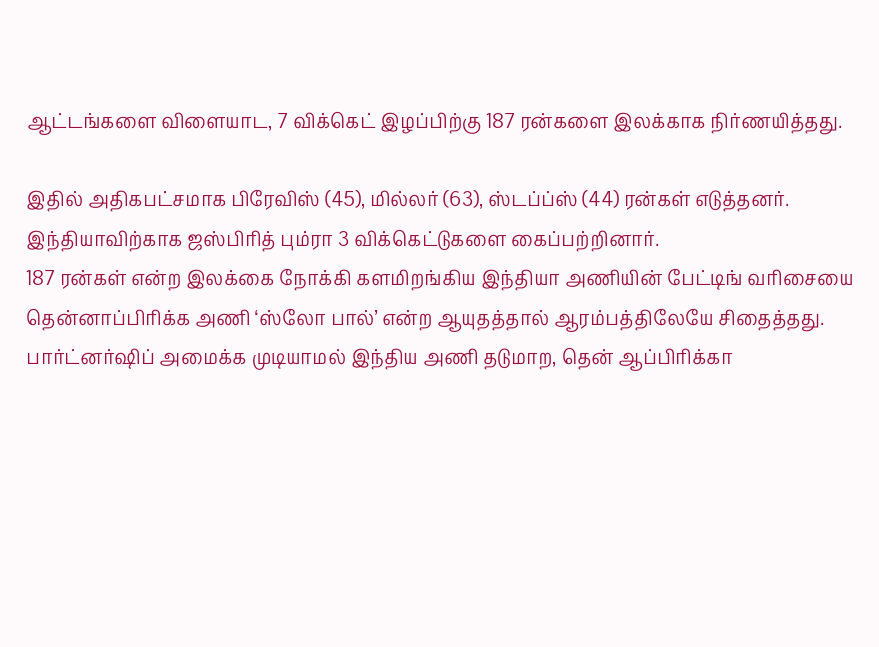ஆட்டங்களை விளையாட, 7 விக்கெட் இழப்பிற்கு 187 ரன்களை இலக்காக நிர்ணயித்தது.

இதில் அதிகபட்சமாக பிரேவிஸ் (45), மில்லர் (63), ஸ்டப்ப்ஸ் (44) ரன்கள் எடுத்தனர். இந்தியாவிற்காக ஜஸ்பிரித் பும்ரா 3 விக்கெட்டுகளை கைப்பற்றினார்.
187 ரன்கள் என்ற இலக்கை நோக்கி களமிறங்கிய இந்தியா அணியின் பேட்டிங் வரிசையை தென்னாப்பிரிக்க அணி ‘ஸ்லோ பால்’ என்ற ஆயுதத்தால் ஆரம்பத்திலேயே சிதைத்தது.
பார்ட்னர்ஷிப் அமைக்க முடியாமல் இந்திய அணி தடுமாற, தென் ஆப்பிரிக்கா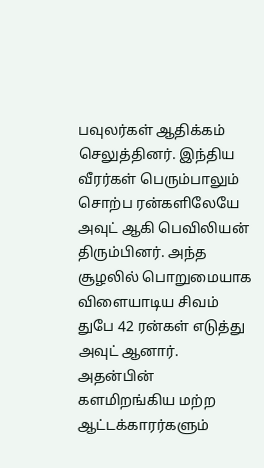பவுலர்கள் ஆதிக்கம் செலுத்தினர். இந்திய வீரர்கள் பெரும்பாலும் சொற்ப ரன்களிலேயே அவுட் ஆகி பெவிலியன் திரும்பினர். அந்த சூழலில் பொறுமையாக விளையாடிய சிவம் துபே 42 ரன்கள் எடுத்து அவுட் ஆனார்.
அதன்பின் களமிறங்கிய மற்ற ஆட்டக்காரர்களும்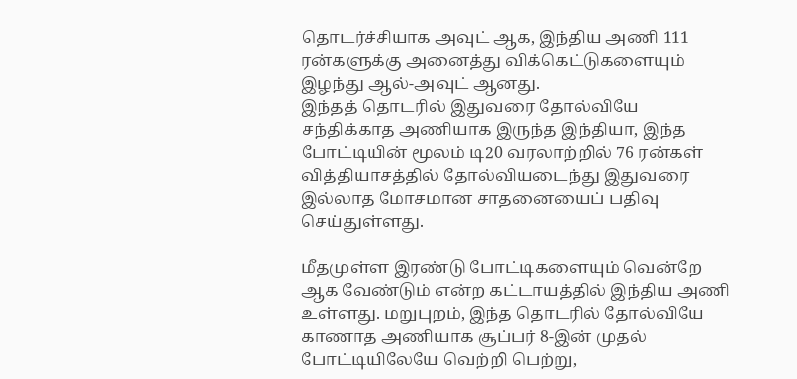தொடர்ச்சியாக அவுட் ஆக, இந்திய அணி 111 ரன்களுக்கு அனைத்து விக்கெட்டுகளையும் இழந்து ஆல்-அவுட் ஆனது.
இந்தத் தொடரில் இதுவரை தோல்வியே சந்திக்காத அணியாக இருந்த இந்தியா, இந்த போட்டியின் மூலம் டி20 வரலாற்றில் 76 ரன்கள் வித்தியாசத்தில் தோல்வியடைந்து இதுவரை இல்லாத மோசமான சாதனையைப் பதிவு செய்துள்ளது.

மீதமுள்ள இரண்டு போட்டிகளையும் வென்றே ஆக வேண்டும் என்ற கட்டாயத்தில் இந்திய அணி உள்ளது. மறுபுறம், இந்த தொடரில் தோல்வியே காணாத அணியாக சூப்பர் 8-இன் முதல் போட்டியிலேயே வெற்றி பெற்று,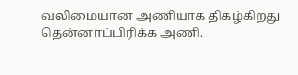வலிமையான அணியாக திகழ்கிறது தென்னாப்பிரிக்க அணி.